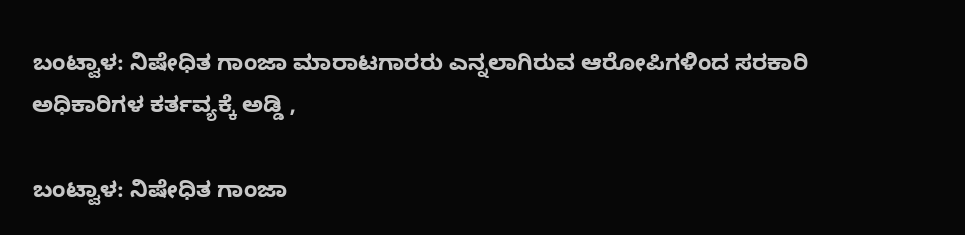ಬಂಟ್ವಾಳ: ನಿಷೇಧಿತ ಗಾಂಜಾ ಮಾರಾಟಗಾರರು ಎನ್ನಲಾಗಿರುವ ಆರೋಪಿಗಳಿಂದ ಸರಕಾರಿ ಅಧಿಕಾರಿಗಳ ಕರ್ತವ್ಯಕ್ಕೆ ಅಡ್ಡಿ ,

ಬಂಟ್ವಾಳ: ನಿಷೇಧಿತ ಗಾಂಜಾ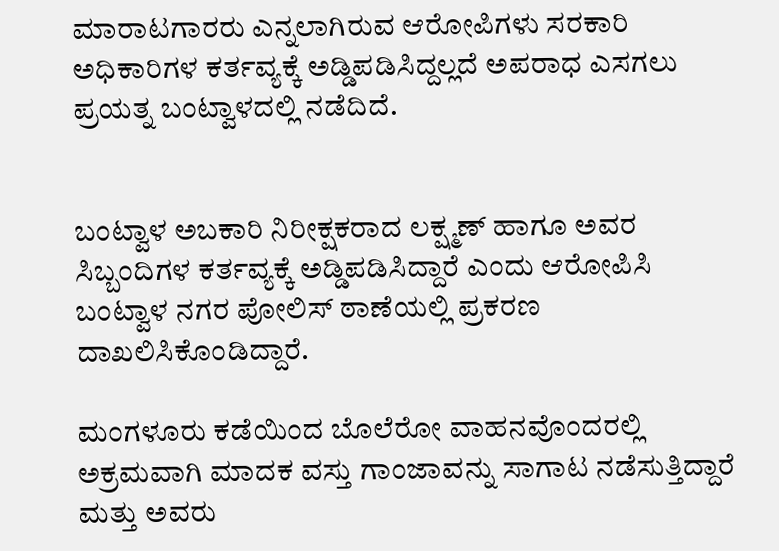ಮಾರಾಟಗಾರರು ಎನ್ನಲಾಗಿರುವ ಆರೋಪಿಗಳು ಸರಕಾರಿ ಅಧಿಕಾರಿಗಳ ಕರ್ತವ್ಯಕ್ಕೆ ಅಡ್ಡಿಪಡಿಸಿದ್ದಲ್ಲದೆ ಅಪರಾಧ ಎಸಗಲು ಪ್ರಯತ್ನ ಬಂಟ್ವಾಳದಲ್ಲಿ ನಡೆದಿದೆ.


ಬಂಟ್ವಾಳ ‌ಅಬಕಾರಿ ನಿರೀಕ್ಷಕರಾದ ಲಕ್ಷ್ಮಣ್ ಹಾಗೂ ಅವರ ಸಿಬ್ಬಂದಿಗಳ ಕರ್ತವ್ಯಕ್ಕೆ ಅಡ್ಡಿಪಡಿಸಿದ್ದಾರೆ ಎಂದು ಆರೋಪಿಸಿ ಬಂಟ್ವಾಳ ‌ನಗರ ಪೋಲಿಸ್ ಠಾಣೆಯಲ್ಲಿ ಪ್ರಕರಣ ದಾಖಲಿಸಿಕೊಂಡಿದ್ದಾರೆ.

ಮಂಗಳೂರು ಕಡೆಯಿಂದ ಬೊಲೆರೋ ವಾಹನವೊಂದರಲ್ಲಿ ಅಕ್ರಮವಾಗಿ ಮಾದಕ ವಸ್ತು ಗಾಂಜಾವನ್ನು ಸಾಗಾಟ ನಡೆಸುತ್ತಿದ್ದಾರೆ ಮತ್ತು ಅವರು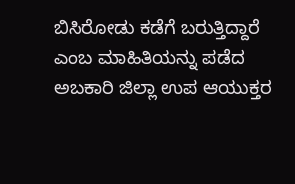ಬಿಸಿರೋಡು ಕಡೆಗೆ ಬರುತ್ತಿದ್ದಾರೆ ಎಂಬ ಮಾಹಿತಿಯನ್ನು ಪಡೆದ ಅಬಕಾರಿ ಜಿಲ್ಲಾ ಉಪ ಆಯುಕ್ತರ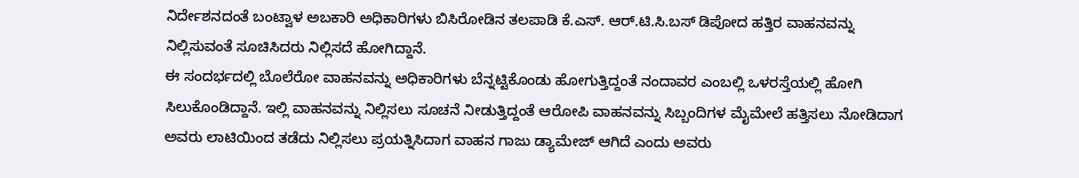ನಿರ್ದೇಶನದಂತೆ ಬಂಟ್ವಾಳ ಅಬಕಾರಿ ಅಧಿಕಾರಿಗಳು ಬಿಸಿರೋಡಿನ‌ ತಲಪಾಡಿ ಕೆ.ಎಸ್. ಆರ್.ಟಿ.ಸಿ.ಬಸ್ ಡಿಪೋದ ಹತ್ತಿರ ವಾಹನವನ್ನು ನಿಲ್ಲಿಸುವಂತೆ ಸೂಚಿಸಿದರು ನಿಲ್ಲಿಸದೆ ಹೋಗಿದ್ದಾನೆ.
ಈ ಸಂದರ್ಭದಲ್ಲಿ ಬೊಲೆರೋ ವಾಹನವನ್ನು ಅಧಿಕಾರಿಗಳು ಬೆನ್ನಟ್ಟಿಕೊಂಡು ಹೋಗುತ್ತಿದ್ದಂತೆ ನಂದಾವರ ಎಂಬಲ್ಲಿ ಒಳರಸ್ತೆಯಲ್ಲಿ ಹೋಗಿ ಸಿಲುಕೊಂಡಿದ್ದಾನೆ. ಇಲ್ಲಿ ವಾಹನವನ್ನು ನಿಲ್ಲಿಸಲು ಸೂಚನೆ ನೀಡುತ್ತಿದ್ದಂತೆ ಆರೋಪಿ ವಾಹನವನ್ನು ಸಿಬ್ಬಂದಿಗಳ ಮೈಮೇಲೆ ಹತ್ತಿಸಲು ನೋಡಿದಾಗ ಅವರು ಲಾಟಿಯಿಂದ ತಡೆದು ನಿಲ್ಲಿಸಲು ಪ್ರಯತ್ನಿಸಿದಾಗ ವಾಹನ ಗಾಜು ಡ್ಯಾಮೇಜ್ ಆಗಿದೆ ಎಂದು ಅವರು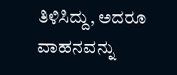ತಿಳಿಸಿದ್ದು, ಅದರೂ ವಾಹನವನ್ನು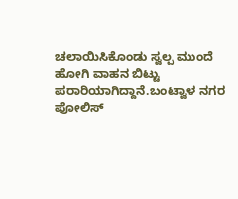ಚಲಾಯಿಸಿಕೊಂಡು ಸ್ವಲ್ಪ ಮುಂದೆ ಹೋಗಿ ವಾಹನ ಬಿಟ್ಟು ಪರಾರಿಯಾಗಿದ್ದಾನೆ.ಬಂಟ್ವಾಳ ‌ನಗರ ಪೋಲಿಸ್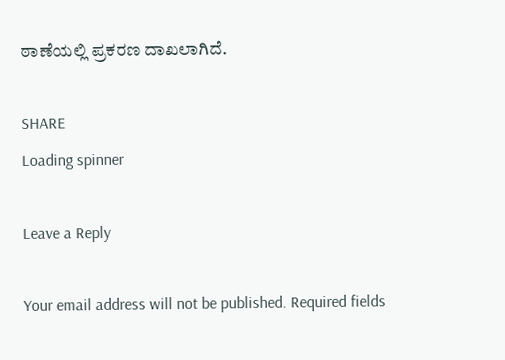ಠಾಣೆಯಲ್ಲಿ ಪ್ರಕರಣ ದಾಖಲಾಗಿದೆ.

SHARE
Loading spinner

Leave a Reply

Your email address will not be published. Required fields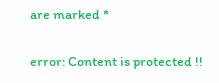are marked *

error: Content is protected !!